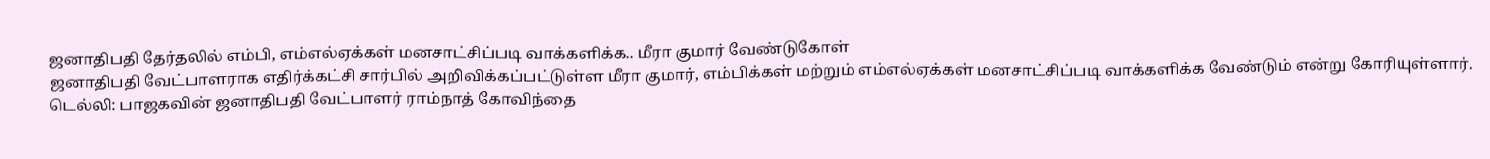ஜனாதிபதி தேர்தலில் எம்பி, எம்எல்ஏக்கள் மனசாட்சிப்படி வாக்களிக்க.. மீரா குமார் வேண்டுகோள்
ஜனாதிபதி வேட்பாளராக எதிர்க்கட்சி சார்பில் அறிவிக்கப்பட்டுள்ள மீரா குமார், எம்பிக்கள் மற்றும் எம்எல்ஏக்கள் மனசாட்சிப்படி வாக்களிக்க வேண்டும் என்று கோரியுள்ளார்.
டெல்லி: பாஜகவின் ஜனாதிபதி வேட்பாளர் ராம்நாத் கோவிந்தை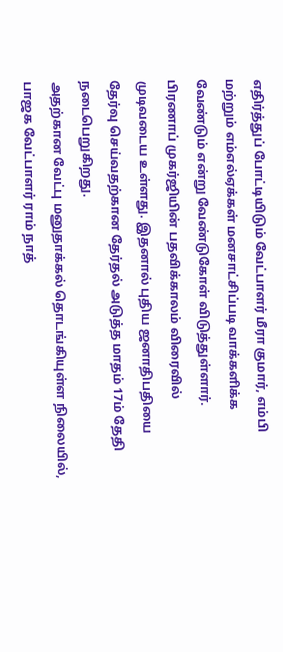எதிர்த்துப் போட்டியிடும் வேட்பாளர் மீரா குமார், எம்பி மற்றும் எம்எல்ஏக்கள் மனசாட்சிப்படி வாக்களிக்க வேண்டும் என்று வேண்டுகோள் விடுத்துள்ளார்.
பிரணாப் முகர்ஜியின் பதவிக்காலம் விரைவில் முடிவடைய உள்ளது. இதனால் புதிய ஜனாதிபதியை தேர்வு செய்வதற்கான தேர்தல் அடுத்த மாதம் 17ம் தேதி நடைபெறுகிறது.
அதற்கான வேட்பு மனுதாக்கல் தொடங்கியுள்ள நிலையில், பாஜக வேட்பாளர் ராம் நாத்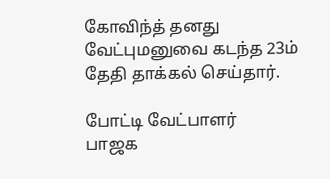கோவிந்த் தனது வேட்புமனுவை கடந்த 23ம் தேதி தாக்கல் செய்தார்.

போட்டி வேட்பாளர்
பாஜக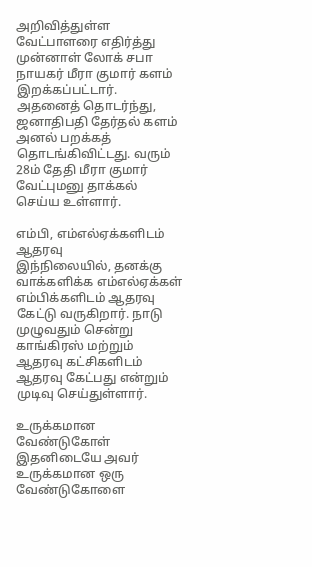அறிவித்துள்ள வேட்பாளரை எதிர்த்து முன்னாள் லோக் சபா நாயகர் மீரா குமார் களம் இறக்கப்பட்டார். அதனைத் தொடர்ந்து, ஜனாதிபதி தேர்தல் களம் அனல் பறக்கத் தொடங்கிவிட்டது. வரும் 28ம் தேதி மீரா குமார் வேட்புமனு தாக்கல் செய்ய உள்ளார்.

எம்பி, எம்எல்ஏக்களிடம் ஆதரவு
இந்நிலையில், தனக்கு வாக்களிக்க எம்எல்ஏக்கள் எம்பிக்களிடம் ஆதரவு கேட்டு வருகிறார். நாடு முழுவதும் சென்று காங்கிரஸ் மற்றும் ஆதரவு கட்சிகளிடம் ஆதரவு கேட்பது என்றும் முடிவு செய்துள்ளார்.

உருக்கமான வேண்டுகோள்
இதனிடையே அவர் உருக்கமான ஒரு வேண்டுகோளை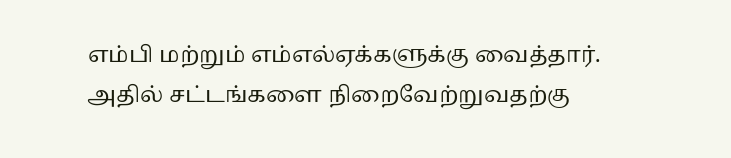எம்பி மற்றும் எம்எல்ஏக்களுக்கு வைத்தார். அதில் சட்டங்களை நிறைவேற்றுவதற்கு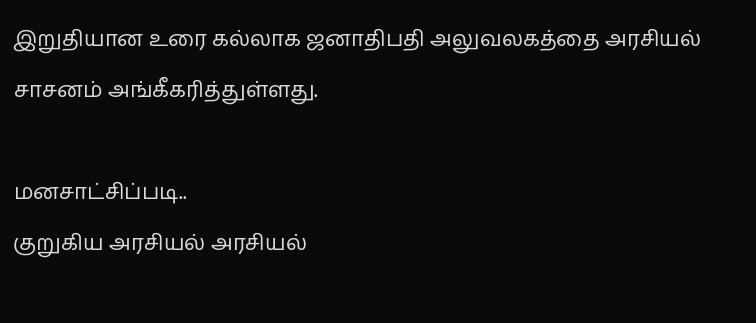இறுதியான உரை கல்லாக ஜனாதிபதி அலுவலகத்தை அரசியல் சாசனம் அங்கீகரித்துள்ளது.

மனசாட்சிப்படி..
குறுகிய அரசியல் அரசியல்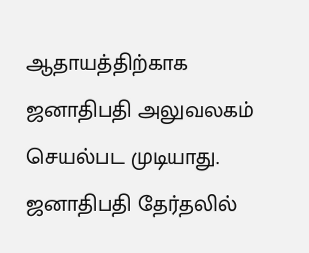ஆதாயத்திற்காக ஜனாதிபதி அலுவலகம் செயல்பட முடியாது. ஜனாதிபதி தேர்தலில்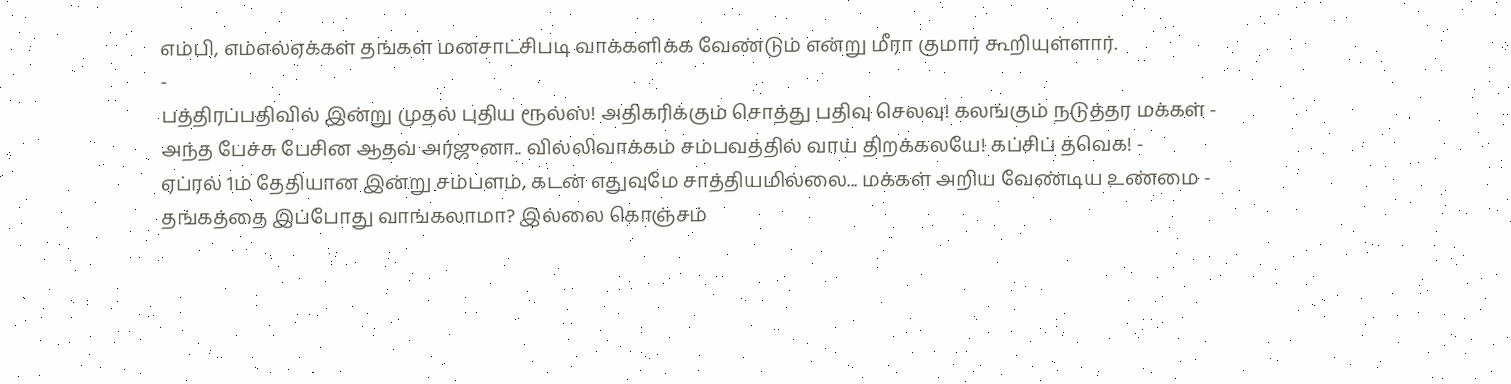எம்பி, எம்எல்ஏக்கள் தங்கள் மனசாட்சிபடி வாக்களிக்க வேண்டும் என்று மீரா குமார் கூறியுள்ளார்.
-
பத்திரப்பதிவில் இன்று முதல் புதிய ரூல்ஸ்! அதிகரிக்கும் சொத்து பதிவு செலவு! கலங்கும் நடுத்தர மக்கள் -
அந்த பேச்சு பேசின ஆதவ் அர்ஜுனா.. வில்லிவாக்கம் சம்பவத்தில் வாய் திறக்கலயே! கப்சிப் தவெக! -
ஏப்ரல் 1ம் தேதியான இன்று சம்பளம், கடன் எதுவுமே சாத்தியமில்லை... மக்கள் அறிய வேண்டிய உண்மை -
தங்கத்தை இப்போது வாங்கலாமா? இல்லை கொஞ்சம்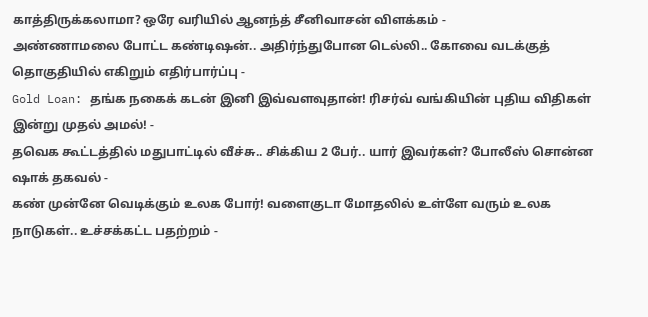காத்திருக்கலாமா? ஒரே வரியில் ஆனந்த் சீனிவாசன் விளக்கம் -
அண்ணாமலை போட்ட கண்டிஷன்.. அதிர்ந்துபோன டெல்லி.. கோவை வடக்குத் தொகுதியில் எகிறும் எதிர்பார்ப்பு -
Gold Loan: தங்க நகைக் கடன் இனி இவ்வளவுதான்! ரிசர்வ் வங்கியின் புதிய விதிகள் இன்று முதல் அமல்! -
தவெக கூட்டத்தில் மதுபாட்டில் வீச்சு.. சிக்கிய 2 பேர்.. யார் இவர்கள்? போலீஸ் சொன்ன ஷாக் தகவல் -
கண் முன்னே வெடிக்கும் உலக போர்! வளைகுடா மோதலில் உள்ளே வரும் உலக நாடுகள்.. உச்சக்கட்ட பதற்றம் -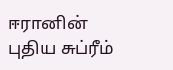ஈரானின் புதிய சுப்ரீம்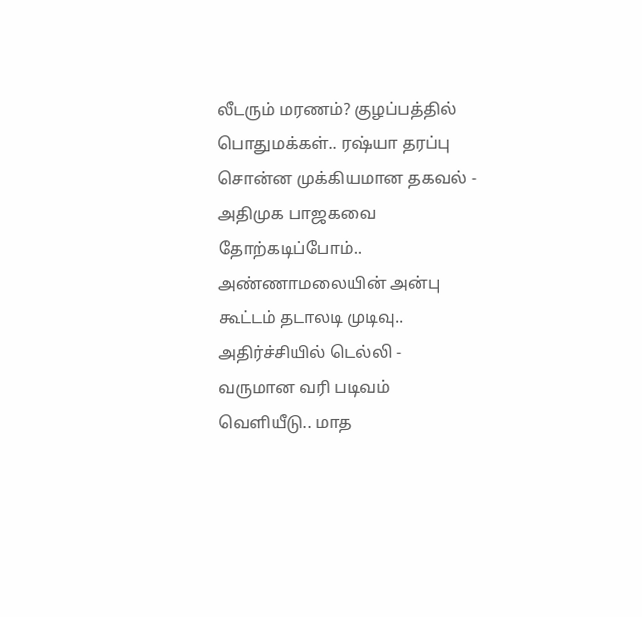லீடரும் மரணம்? குழப்பத்தில் பொதுமக்கள்.. ரஷ்யா தரப்பு சொன்ன முக்கியமான தகவல் -
அதிமுக பாஜகவை தோற்கடிப்போம்.. அண்ணாமலையின் அன்பு கூட்டம் தடாலடி முடிவு.. அதிர்ச்சியில் டெல்லி -
வருமான வரி படிவம் வெளியீடு.. மாத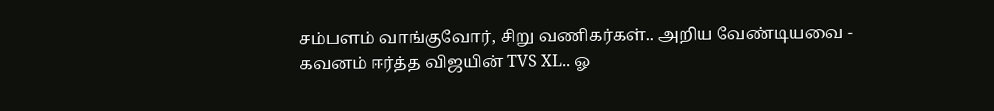சம்பளம் வாங்குவோர், சிறு வணிகர்கள்.. அறிய வேண்டியவை -
கவனம் ஈர்த்த விஜயின் TVS XL.. ஓ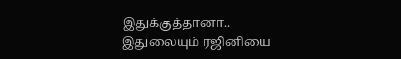இதுக்குத்தானா.. இதுலையும் ரஜினியை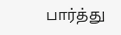பார்த்து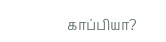காப்பியா?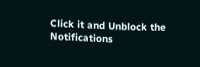Click it and Unblock the Notifications